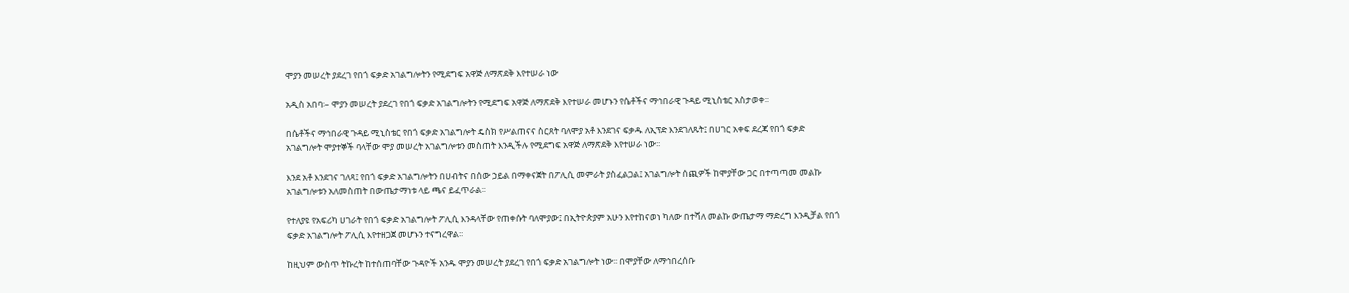ሞያን መሠረት ያደረገ የበጎ ፍቃድ አገልግሎትን የሚደግፍ አዋጅ ለማጽደቅ እየተሠራ ነው

አዲስ አበባ፡– ሞያን መሠረት ያደረገ የበጎ ፍቃድ አገልግሎትን የሚደግፍ አዋጅ ለማጽደቅ እየተሠራ መሆኑን የሴቶችና ማኅበራዊ ጉዳይ ሚኒስቴር አስታወቀ፡፡

በሴቶችና ማኅበራዊ ጉዳይ ሚኒስቴር የበጎ ፍቃድ አገልግሎት ዴስክ የሥልጠናና ስርጸት ባለሞያ አቶ እንደገና ፍቃዱ ለኢፕድ እንደገለጹት፤ በሀገር አቀፍ ደረጃ የበጎ ፍቃድ አገልግሎት ሞያተኞች ባላቸው ሞያ መሠረት አገልግሎቱን መስጠት እንዲችሉ የሚደግፍ አዋጅ ለማጽደቅ እየተሠራ ነው፡፡

እንደ አቶ እንደገና ገለጻ፤ የበጎ ፍቃድ አገልግሎትን በሀብትና በሰው ኃይል በማቀናጀት በፖሊሲ መምራት ያስፈልጋል፤ አገልግሎት ሰጪዎች ከሞያቸው ጋር በተጣጣመ መልኩ አገልግሎቱን አለመስጠት በውጤታማነቱ ላይ ጫና ይፈጥራል፡፡

የተለያዩ የአፍሪካ ሀገራት የበጎ ፍቃድ አገልግሎት ፖሊሲ እንዳላቸው የጠቀሱት ባለሞያው፤ በኢትዮጵያም አሁን እየተከናወነ ካለው በተሻለ መልኩ ውጤታማ ማድረግ እንዲቻል የበጎ ፍቃድ አገልግሎት ፖሊሲ እየተዘጋጀ መሆኑን ተናግረዋል፡፡

ከዚህም ውስጥ ትኩረት ከተሰጠባቸው ጉዳዮች አንዱ ሞያን መሠረት ያደረገ የበጎ ፍቃድ አገልግሎት ነው፡፡ በሞያቸው ለማኅበረሰቡ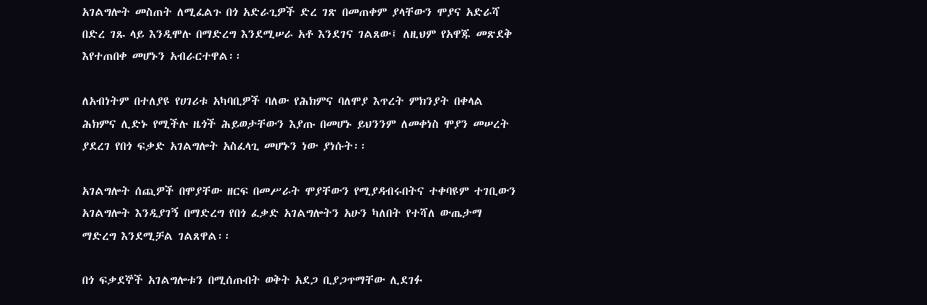አገልግሎት መስጠት ለሚፈልጉ በጎ አድራጊዎች ድረ ገጽ በመጠቀም ያላቸውን ሞያና አድራሻ በድረ ገጹ ላይ እንዲሞሉ በማድረግ እንደሚሠራ አቶ እንደገና ገልጸው፤ ለዚህም የአዋጁ መጽደቅ እየተጠበቀ መሆኑን አብራርተዋል፡፡

ለአብነትም በተለያዩ የሀገሪቱ አካባቢዎች ባለው የሕክምና ባለሞያ እጥረት ምክንያት በቀላል ሕክምና ሊድኑ የሚችሉ ዜጎች ሕይወታቸውን እያጡ በመሆኑ ይህንንም ለመቀነስ ሞያን መሠረት ያደረገ የበጎ ፍቃድ አገልግሎት አስፈላጊ መሆኑን ነው ያነሱት፡፡

አገልግሎት ሰጪዎች በሞያቸው ዘርፍ በመሥራት ሞያቸውን የሚያዳብሩበትና ተቀባዩም ተገቢውን አገልግሎት እንዲያገኝ በማድረግ የበጎ ፈቃድ አገልግሎትን አሁን ካለበት የተሻለ ውጤታማ ማድረግ እንደሚቻል ገልጸዋል፡፡

በጎ ፍቃደኞች አገልግሎቱን በሚሰጡበት ወቅት አደጋ ቢያጋጥማቸው ሊደገፉ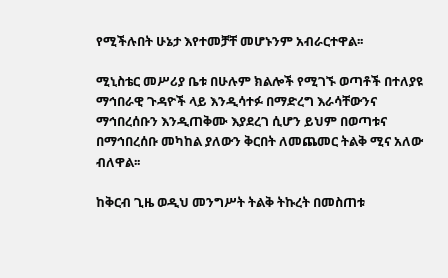የሚችሉበት ሁኔታ እየተመቻቸ መሆኑንም አብራርተዋል፡፡

ሚኒስቴር መሥሪያ ቤቱ በሁሉም ክልሎች የሚገኙ ወጣቶች በተለያዩ ማኅበራዊ ጉዳዮች ላይ እንዲሳተፉ በማድረግ እራሳቸውንና ማኅበረሰቡን እንዲጠቅሙ እያደረገ ሲሆን ይህም በወጣቱና በማኅበረሰቡ መካከል ያለውን ቅርበት ለመጨመር ትልቅ ሚና አለው ብለዋል፡፡

ከቅርብ ጊዜ ወዲህ መንግሥት ትልቅ ትኩረት በመስጠቱ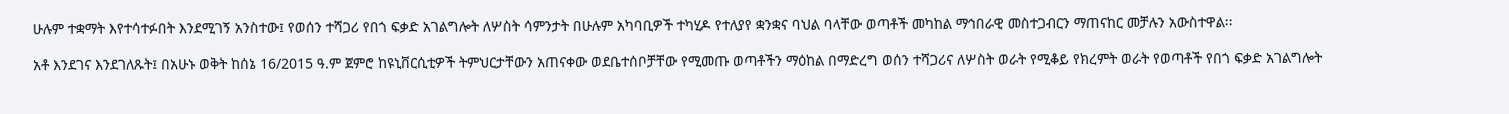ሁሉም ተቋማት እየተሳተፉበት እንደሚገኝ አንስተው፤ የወሰን ተሻጋሪ የበጎ ፍቃድ አገልግሎት ለሦስት ሳምንታት በሁሉም አካባቢዎች ተካሂዶ የተለያየ ቋንቋና ባህል ባላቸው ወጣቶች መካከል ማኅበራዊ መስተጋብርን ማጠናከር መቻሉን አውስተዋል፡፡

አቶ እንደገና እንደገለጹት፤ በአሁኑ ወቅት ከሰኔ 16/2015 ዓ.ም ጀምሮ ከዩኒቨርሲቲዎች ትምህርታቸውን አጠናቀው ወደቤተሰቦቻቸው የሚመጡ ወጣቶችን ማዕከል በማድረግ ወሰን ተሻጋሪና ለሦስት ወራት የሚቆይ የክረምት ወራት የወጣቶች የበጎ ፍቃድ አገልግሎት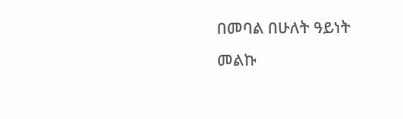በመባል በሁለት ዓይነት መልኩ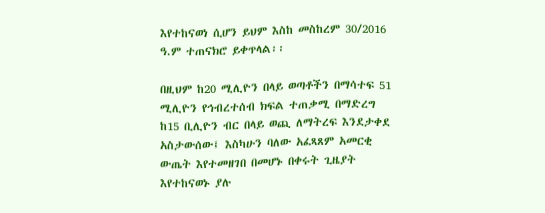እየተከናወነ ሲሆን ይህም እስከ መስከረም 30/2016 ዓ.ም ተጠናክሮ ይቀጥላል፡፡

በዚህም ከ20 ሚሊዮን በላይ ወጣቶችን በማሳተፍ 51 ሚሊዮን የኅብረተሰብ ክፍል ተጠቃሚ በማድረግ ከ15 ቢሊዮን ብር በላይ ወጪ ለማትረፍ እንደታቀደ አስታውሰው፤ እስካሁን ባለው አፈጻጸም አመርቂ ውጤት እየተመዘገበ በመሆኑ በቀሩት ጊዜያት እየተከናወኑ ያሉ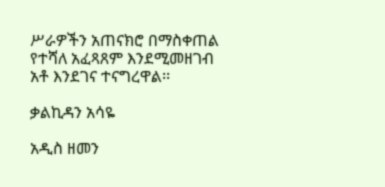ሥራዎችን አጠናክሮ በማስቀጠል የተሻለ አፈጻጸም እንደሚመዘገብ አቶ እንደገና ተናግረዋል፡፡

ቃልኪዳን አሳዬ

አዲስ ዘመን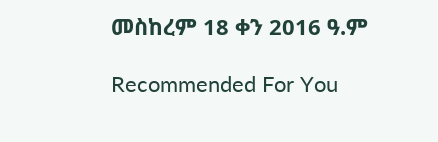መስከረም 18 ቀን 2016 ዓ.ም

Recommended For You